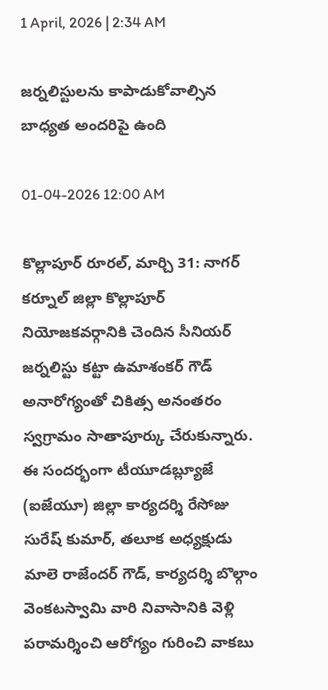1 April, 2026 | 2:34 AM

జర్నలిస్టులను కాపాడుకోవాల్సిన బాధ్యత అందరిపై ఉంది

01-04-2026 12:00 AM

కొల్లాపూర్ రూరల్, మార్చి 31: నాగర్ కర్నూల్ జిల్లా కొల్లాపూర్ నియోజకవర్గానికి చెందిన సీనియర్ జర్నలిస్టు కట్టా ఉమాశంకర్ గౌడ్ అనారోగ్యంతో చికిత్స అనంతరం స్వగ్రామం సాతాపూర్కు చేరుకున్నారు. ఈ సందర్భంగా టీయూడబ్ల్యూజే (ఐజేయూ) జిల్లా కార్యదర్శి రేసోజు సురేష్ కుమార్, తలూక అధ్యక్షుడు మాలె రాజేందర్ గౌడ్, కార్యదర్శి బొల్గాం వెంకటస్వామి వారి నివాసానికి వెళ్లి పరామర్శించి ఆరోగ్యం గురించి వాకబు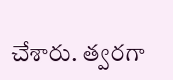చేశారు. త్వరగా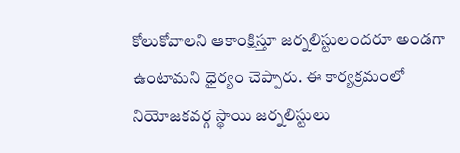కోలుకోవాలని ఆకాంక్షిస్తూ జర్నలిస్టులందరూ అండగా ఉంటామని ధైర్యం చెప్పారు. ఈ కార్యక్రమంలో నియోజకవర్గ స్థాయి జర్నలిస్టులు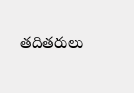తదితరులు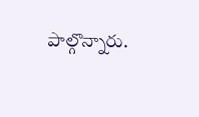పాల్గొన్నారు.